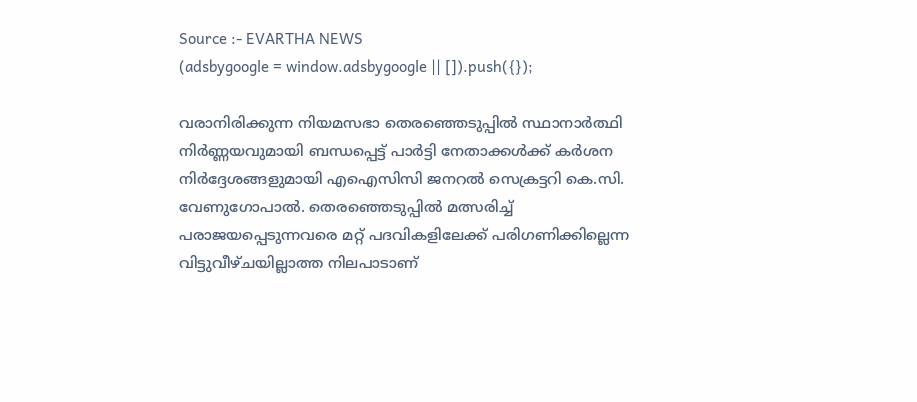Source :- EVARTHA NEWS
(adsbygoogle = window.adsbygoogle || []).push({});

വരാനിരിക്കുന്ന നിയമസഭാ തെരഞ്ഞെടുപ്പിൽ സ്ഥാനാർത്ഥി നിർണ്ണയവുമായി ബന്ധപ്പെട്ട് പാർട്ടി നേതാക്കൾക്ക് കർശന നിർദ്ദേശങ്ങളുമായി എഐസിസി ജനറൽ സെക്രട്ടറി കെ.സി. വേണുഗോപാൽ. തെരഞ്ഞെടുപ്പിൽ മത്സരിച്ച് പരാജയപ്പെടുന്നവരെ മറ്റ് പദവികളിലേക്ക് പരിഗണിക്കില്ലെന്ന വിട്ടുവീഴ്ചയില്ലാത്ത നിലപാടാണ്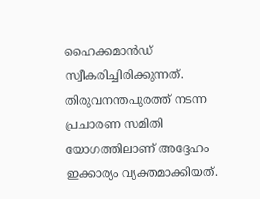ഹൈക്കമാൻഡ് സ്വീകരിച്ചിരിക്കുന്നത്. തിരുവനന്തപുരത്ത് നടന്ന പ്രചാരണ സമിതി യോഗത്തിലാണ് അദ്ദേഹം ഇക്കാര്യം വ്യക്തമാക്കിയത്.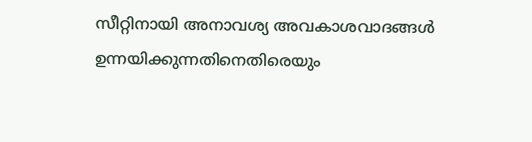സീറ്റിനായി അനാവശ്യ അവകാശവാദങ്ങൾ ഉന്നയിക്കുന്നതിനെതിരെയും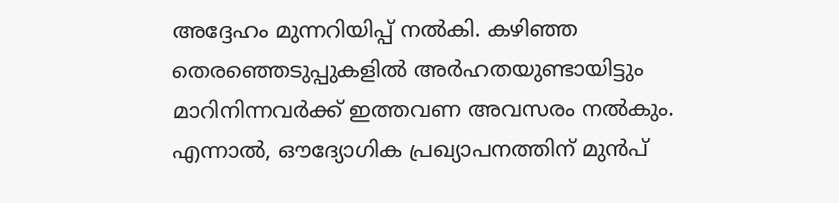അദ്ദേഹം മുന്നറിയിപ്പ് നൽകി. കഴിഞ്ഞ തെരഞ്ഞെടുപ്പുകളിൽ അർഹതയുണ്ടായിട്ടും മാറിനിന്നവർക്ക് ഇത്തവണ അവസരം നൽകും. എന്നാൽ, ഔദ്യോഗിക പ്രഖ്യാപനത്തിന് മുൻപ്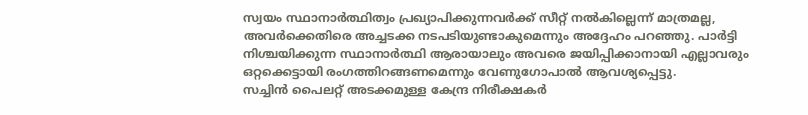സ്വയം സ്ഥാനാർത്ഥിത്വം പ്രഖ്യാപിക്കുന്നവർക്ക് സീറ്റ് നൽകില്ലെന്ന് മാത്രമല്ല, അവർക്കെതിരെ അച്ചടക്ക നടപടിയുണ്ടാകുമെന്നും അദ്ദേഹം പറഞ്ഞു. പാർട്ടി നിശ്ചയിക്കുന്ന സ്ഥാനാർത്ഥി ആരായാലും അവരെ ജയിപ്പിക്കാനായി എല്ലാവരും ഒറ്റക്കെട്ടായി രംഗത്തിറങ്ങണമെന്നും വേണുഗോപാൽ ആവശ്യപ്പെട്ടു.
സച്ചിൻ പൈലറ്റ് അടക്കമുള്ള കേന്ദ്ര നിരീക്ഷകർ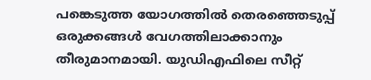പങ്കെടുത്ത യോഗത്തിൽ തെരഞ്ഞെടുപ്പ് ഒരുക്കങ്ങൾ വേഗത്തിലാക്കാനും തീരുമാനമായി. യുഡിഎഫിലെ സീറ്റ്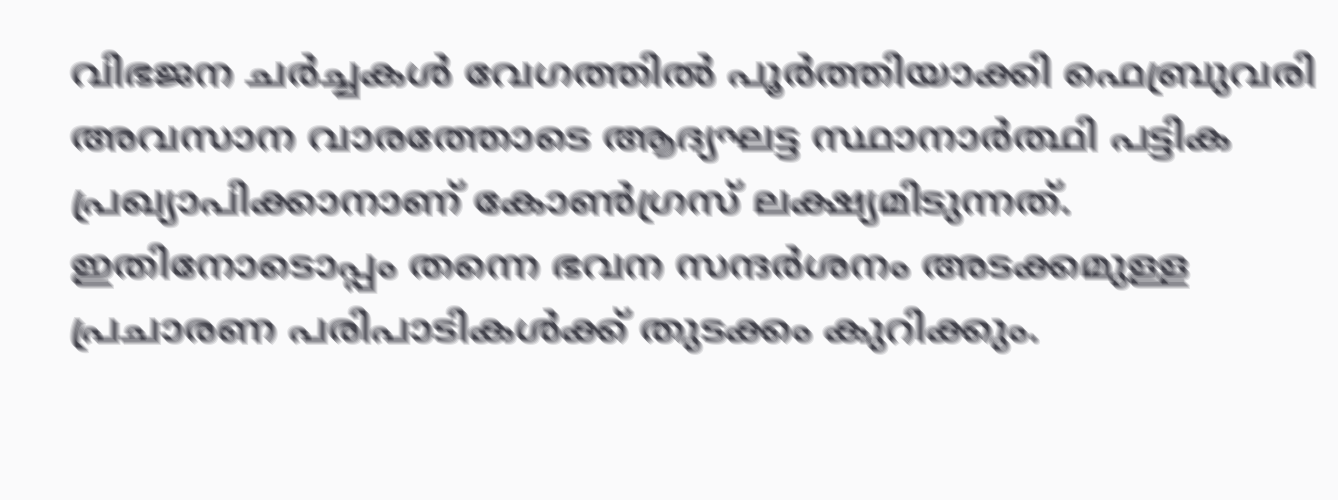വിഭജന ചർച്ചകൾ വേഗത്തിൽ പൂർത്തിയാക്കി ഫെബ്രുവരി അവസാന വാരത്തോടെ ആദ്യഘട്ട സ്ഥാനാർത്ഥി പട്ടിക പ്രഖ്യാപിക്കാനാണ് കോൺഗ്രസ് ലക്ഷ്യമിടുന്നത്.
ഇതിനോടൊപ്പം തന്നെ ഭവന സന്ദർശനം അടക്കമുള്ള പ്രചാരണ പരിപാടികൾക്ക് തുടക്കം കുറിക്കും.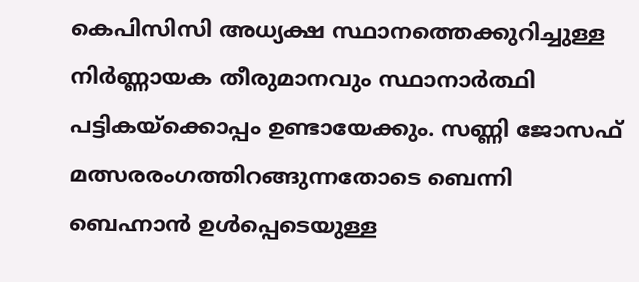കെപിസിസി അധ്യക്ഷ സ്ഥാനത്തെക്കുറിച്ചുള്ള നിർണ്ണായക തീരുമാനവും സ്ഥാനാർത്ഥി പട്ടികയ്ക്കൊപ്പം ഉണ്ടായേക്കും. സണ്ണി ജോസഫ് മത്സരരംഗത്തിറങ്ങുന്നതോടെ ബെന്നി ബെഹ്നാൻ ഉൾപ്പെടെയുള്ള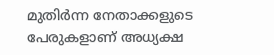മുതിർന്ന നേതാക്കളുടെ പേരുകളാണ് അധ്യക്ഷ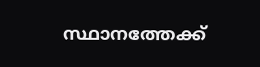സ്ഥാനത്തേക്ക്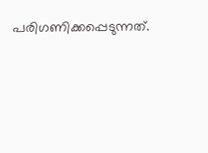പരിഗണിക്കപ്പെടുന്നത്.